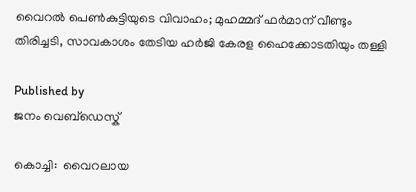വൈറൽ പെൺകുട്ടിയുടെ വിവാഹം; മുഹമ്മദ് ഫർമാന് വീണ്ടും തിരിച്ചടി, സാവകാശം തേടിയ ഹർജി കേരള ഹൈക്കോടതിയും തള്ളി

Published by
ജനം വെബ്‌ഡെസ്ക്

കൊച്ചി:  വൈറലായ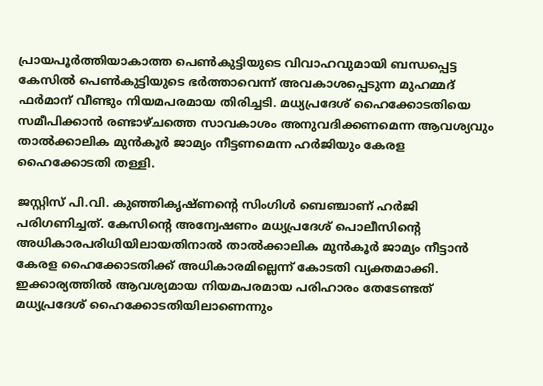പ്രായപൂർത്തിയാകാത്ത പെൺകുട്ടിയുടെ വിവാഹവുമായി ബന്ധപ്പെട്ട കേസിൽ പെൺകുട്ടിയുടെ ഭർത്താവെന്ന് അവകാശപ്പെടുന്ന മുഹമ്മദ് ഫർമാന് വീണ്ടും നിയമപരമായ തിരിച്ചടി. മധ്യപ്രദേശ് ഹൈക്കോടതിയെ സമീപിക്കാൻ രണ്ടാഴ്ചത്തെ സാവകാശം അനുവദിക്കണമെന്ന ആവശ്യവും താൽക്കാലിക മുൻകൂർ ജാമ്യം നീട്ടണമെന്ന ഹർജിയും കേരള ഹൈക്കോടതി തള്ളി.

ജസ്റ്റിസ് പി.വി. കുഞ്ഞികൃഷ്ണന്റെ സിംഗിൾ ബെഞ്ചാണ് ഹർജി പരിഗണിച്ചത്. കേസിന്റെ അന്വേഷണം മധ്യപ്രദേശ് പൊലീസിന്റെ അധികാരപരിധിയിലായതിനാൽ താൽക്കാലിക മുൻകൂർ ജാമ്യം നീട്ടാൻ കേരള ഹൈക്കോടതിക്ക് അധികാരമില്ലെന്ന് കോടതി വ്യക്തമാക്കി. ഇക്കാര്യത്തിൽ ആവശ്യമായ നിയമപരമായ പരിഹാരം തേടേണ്ടത് മധ്യപ്രദേശ് ഹൈക്കോടതിയിലാണെന്നും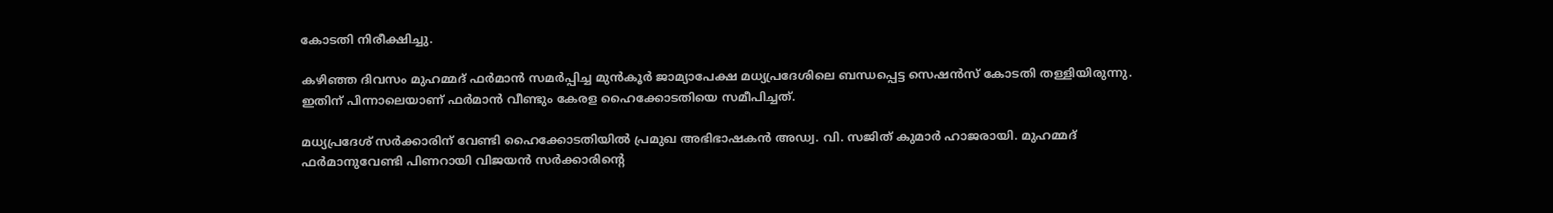കോടതി നിരീക്ഷിച്ചു.

കഴിഞ്ഞ ദിവസം മുഹമ്മദ് ഫർമാൻ സമർപ്പിച്ച മുൻകൂർ ജാമ്യാപേക്ഷ മധ്യപ്രദേശിലെ ബന്ധപ്പെട്ട സെഷൻസ് കോടതി തള്ളിയിരുന്നു. ഇതിന് പിന്നാലെയാണ് ഫർമാൻ വീണ്ടും കേരള ഹൈക്കോടതിയെ സമീപിച്ചത്.

മധ്യപ്രദേശ് സർക്കാരിന് വേണ്ടി ഹൈക്കോടതിയിൽ പ്രമുഖ അഭിഭാഷകൻ അഡ്വ. വി. സജിത് കുമാർ ഹാജരായി. മുഹമ്മദ് ഫർമാനുവേണ്ടി പിണറായി വിജയൻ സർക്കാരിന്റെ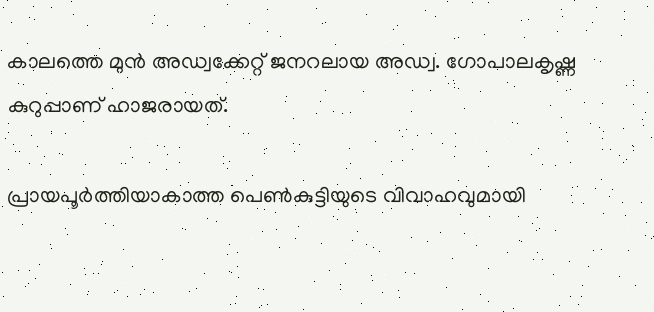കാലത്തെ മുൻ അഡ്വക്കേറ്റ് ജനറലായ അഡ്വ. ഗോപാലകൃഷ്ണ കുറുപ്പാണ് ഹാജരായത്.

പ്രായപൂർത്തിയാകാത്ത പെൺകുട്ടിയുടെ വിവാഹവുമായി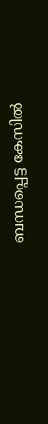ബന്ധപ്പെട്ട കേസിൽ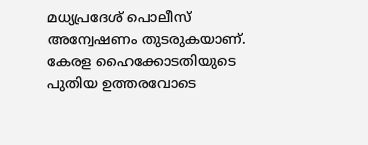മധ്യപ്രദേശ് പൊലീസ് അന്വേഷണം തുടരുകയാണ്. കേരള ഹൈക്കോടതിയുടെ പുതിയ ഉത്തരവോടെ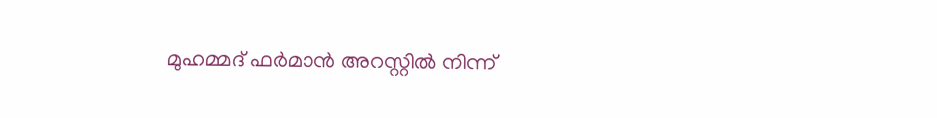മുഹമ്മദ് ഫർമാൻ അറസ്റ്റിൽ നിന്ന്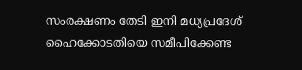സംരക്ഷണം തേടി ഇനി മധ്യപ്രദേശ് ഹൈക്കോടതിയെ സമീപിക്കേണ്ട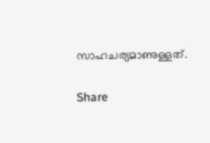സാഹചര്യമാണുള്ളത്.

Share